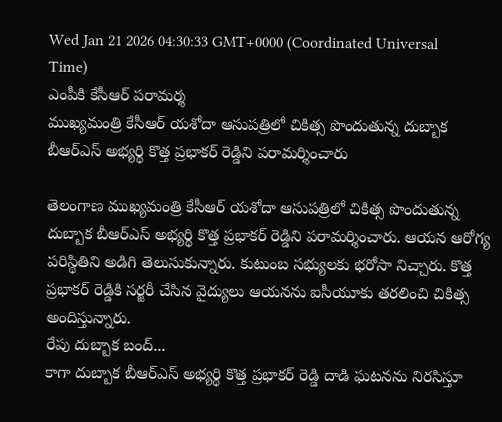Wed Jan 21 2026 04:30:33 GMT+0000 (Coordinated Universal Time)
ఎంపీకి కేసీఆర్ పరామర్శ
ముఖ్యమంత్రి కేసీఆర్ యశోదా ఆసుపత్రిలో చికిత్స పొందుతున్న దుబ్బాక బీఆర్ఎస్ అభ్యర్థి కొత్త ప్రభాకర్ రెడ్డిని పరామర్శించారు

తెలంగాణ ముఖ్యమంత్రి కేసీఆర్ యశోదా ఆసుపత్రిలో చికిత్స పొందుతున్న దుబ్బాక బీఆర్ఎస్ అభ్యర్థి కొత్త ప్రభాకర్ రెడ్డిని పరామర్శించారు. ఆయన ఆరోగ్య పరిస్థితిని అడిగి తెలుసుకున్నారు. కుటుంబ సభ్యులకు భరోసా నిచ్చారు. కొత్త ప్రభాకర్ రెడ్డికి సర్జరీ చేసిన వైద్యులు ఆయనను ఐసీయూకు తరలించి చికిత్స అందిస్తున్నారు.
రేపు దుబ్బాక బంద్...
కాగా దుబ్బాక బీఆర్ఎస్ అభ్యర్థి కొత్త ప్రభాకర్ రెడ్డి దాడి ఘటనను నిరసిస్తూ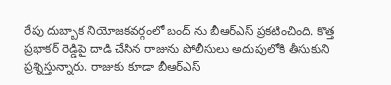రేపు దుబ్బాక నియోజకవర్గంలో బంద్ ను బీఆర్ఎస్ ప్రకటించింది. కొత్త ప్రభాకర్ రెడ్డిపై దాడి చేసిన రాజును పోలీసులు అదుపులోకి తీసుకుని ప్రశ్నిస్తున్నారు. రాజుకు కూడా బీఆర్ఎస్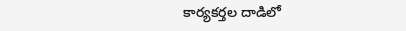కార్యకర్తల దాడిలో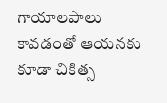గాయాలపాలు కావడంతో ఆయనకు కూడా చికిత్స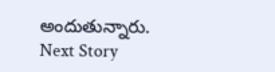అందుతున్నారు.
Next Story